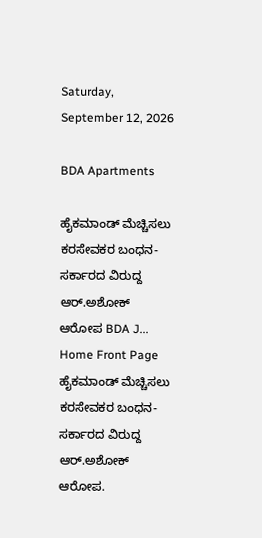Saturday, September 12, 2026

BDA Apartments

ಹೈಕಮಾಂಡ್ ಮೆಚ್ಚಿಸಲು ಕರಸೇವಕರ ಬಂಧನ- ಸರ್ಕಾರದ ವಿರುದ್ದ ಆರ್.ಅಶೋಕ್ ಆರೋಪ BDA J...
Home Front Page ಹೈಕಮಾಂಡ್ ಮೆಚ್ಚಿಸಲು ಕರಸೇವಕರ ಬಂಧನ- ಸರ್ಕಾರದ ವಿರುದ್ದ ಆರ್.ಅಶೋಕ್ ಆರೋಪ.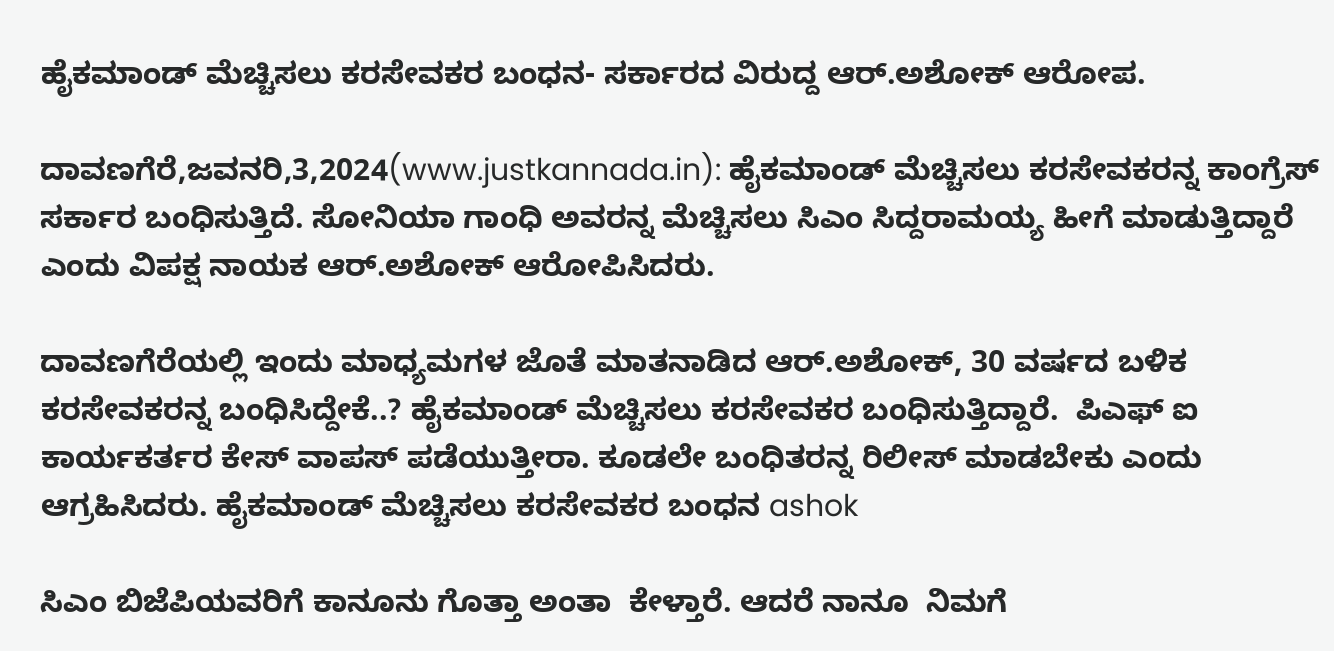ಹೈಕಮಾಂಡ್ ಮೆಚ್ಚಿಸಲು ಕರಸೇವಕರ ಬಂಧನ- ಸರ್ಕಾರದ ವಿರುದ್ದ ಆರ್.ಅಶೋಕ್ ಆರೋಪ.

ದಾವಣಗೆರೆ,ಜವನರಿ,3,2024(www.justkannada.in): ಹೈಕಮಾಂಡ್ ಮೆಚ್ಚಿಸಲು ಕರಸೇವಕರನ್ನ ಕಾಂಗ್ರೆಸ್ ಸರ್ಕಾರ ಬಂಧಿಸುತ್ತಿದೆ. ಸೋನಿಯಾ ಗಾಂಧಿ ಅವರನ್ನ ಮೆಚ್ಚಿಸಲು ಸಿಎಂ ಸಿದ್ದರಾಮಯ್ಯ ಹೀಗೆ ಮಾಡುತ್ತಿದ್ದಾರೆ ಎಂದು ವಿಪಕ್ಷ ನಾಯಕ ಆರ್.ಅಶೋಕ್ ಆರೋಪಿಸಿದರು.

ದಾವಣಗೆರೆಯಲ್ಲಿ ಇಂದು ಮಾಧ್ಯಮಗಳ ಜೊತೆ ಮಾತನಾಡಿದ ಆರ್.ಅಶೋಕ್, 30 ವರ್ಷದ ಬಳಿಕ  ಕರಸೇವಕರನ್ನ ಬಂಧಿಸಿದ್ದೇಕೆ..? ಹೈಕಮಾಂಡ್ ಮೆಚ್ಚಿಸಲು ಕರಸೇವಕರ ಬಂಧಿಸುತ್ತಿದ್ದಾರೆ.  ಪಿಎಫ್ ಐ ಕಾರ್ಯಕರ್ತರ ಕೇಸ್ ವಾಪಸ್ ಪಡೆಯುತ್ತೀರಾ. ಕೂಡಲೇ ಬಂಧಿತರನ್ನ ರಿಲೀಸ್ ಮಾಡಬೇಕು ಎಂದು ಆಗ್ರಹಿಸಿದರು. ಹೈಕಮಾಂಡ್ ಮೆಚ್ಚಿಸಲು ಕರಸೇವಕರ ಬಂಧನ ashok

ಸಿಎಂ ಬಿಜೆಪಿಯವರಿಗೆ ಕಾನೂನು ಗೊತ್ತಾ ಅಂತಾ  ಕೇಳ್ತಾರೆ. ಆದರೆ ನಾನೂ  ನಿಮಗೆ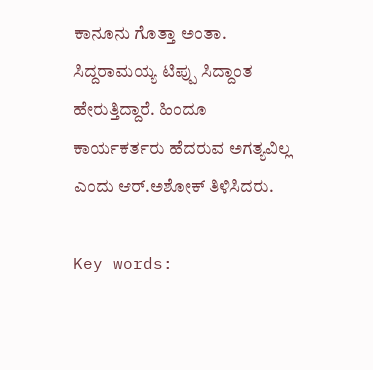ಕಾನೂನು ಗೊತ್ತಾ ಅಂತಾ. ಸಿದ್ದರಾಮಯ್ಯ ಟಿಪ್ಪು ಸಿದ್ದಾಂತ ಹೇರುತ್ತಿದ್ದಾರೆ. ಹಿಂದೂ ಕಾರ್ಯಕರ್ತರು ಹೆದರುವ ಅಗತ್ಯವಿಲ್ಲ ಎಂದು ಆರ್.ಅಶೋಕ್ ತಿಳಿಸಿದರು.

Key words: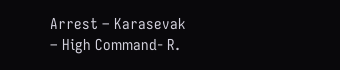Arrest – Karasevak – High Command- R.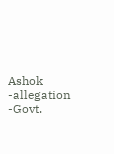Ashok -allegation -Govt.